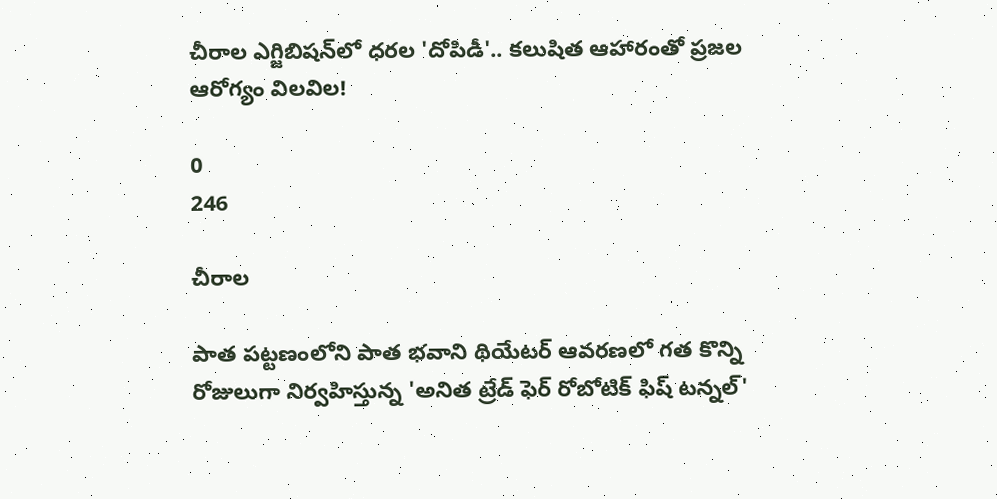చీరాల ఎగ్జిబిషన్‌లో ధరల 'దోపిడీ'.. కలుషిత ఆహారంతో ప్రజల ఆరోగ్యం విలవిల!

0
246

చీరాల

పాత పట్టణంలోని పాత భవాని థియేటర్ ఆవరణలో గత కొన్ని రోజులుగా నిర్వహిస్తున్న 'అనిత ట్రేడ్ ఫెర్ రోబోటిక్ ఫిష్ టన్నల్'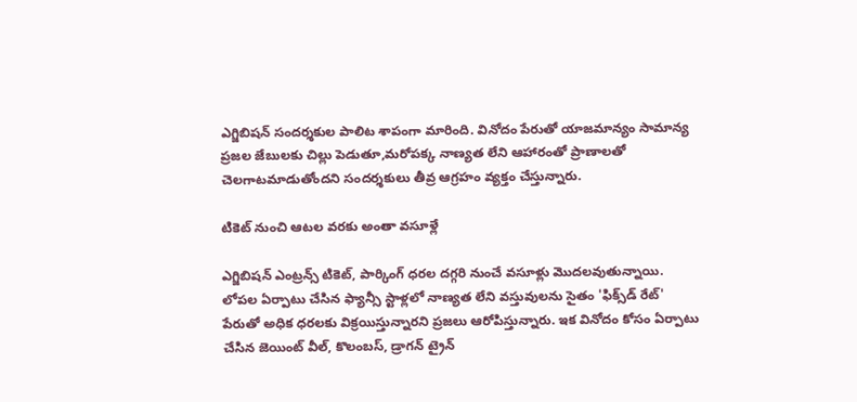ఎగ్జిబిషన్ సందర్శకుల పాలిట శాపంగా మారింది. వినోదం పేరుతో యాజమాన్యం సామాన్య ప్రజల జేబులకు చిల్లు పెడుతూ,మరోపక్క నాణ్యత లేని ఆహారంతో ప్రాణాలతో చెలగాటమాడుతోందని సందర్శకులు తీవ్ర ఆగ్రహం వ్యక్తం చేస్తున్నారు.

టికెట్ నుంచి ఆటల వరకు అంతా వసూళ్లే

ఎగ్జిబిషన్ ఎంట్రన్స్ టికెట్, పార్కింగ్ ధరల దగ్గరి నుంచే వసూళ్లు మొదలవుతున్నాయి. లోపల ఏర్పాటు చేసిన ఫ్యాన్సీ స్టాళ్లలో నాణ్యత లేని వస్తువులను సైతం 'ఫిక్స్‌డ్ రేట్' పేరుతో అధిక ధరలకు విక్రయిస్తున్నారని ప్రజలు ఆరోపిస్తున్నారు. ఇక వినోదం కోసం ఏర్పాటు చేసిన జెయింట్ వీల్, కొలంబస్, డ్రాగన్ ట్రైన్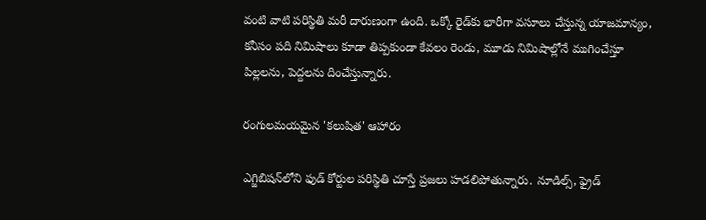వంటి వాటి పరిస్థితి మరీ దారుణంగా ఉంది. ఒక్కో రైడ్‌కు భారీగా వసూలు చేస్తున్న యాజమాన్యం, కనీసం పది నిమిషాలు కూడా తిప్పకుండా కేవలం రెండు, మూడు నిమిషాల్లోనే ముగించేస్తూ పిల్లలను, పెద్దలను దించేస్తున్నారు.

రంగులమయమైన 'కలుషిత' ఆహారం

ఎగ్జిబిషన్‌లోని ఫుడ్ కోర్టుల పరిస్థితి చూస్తే ప్రజలు హడలిపోతున్నారు. నూడిల్స్, ఫ్రైడ్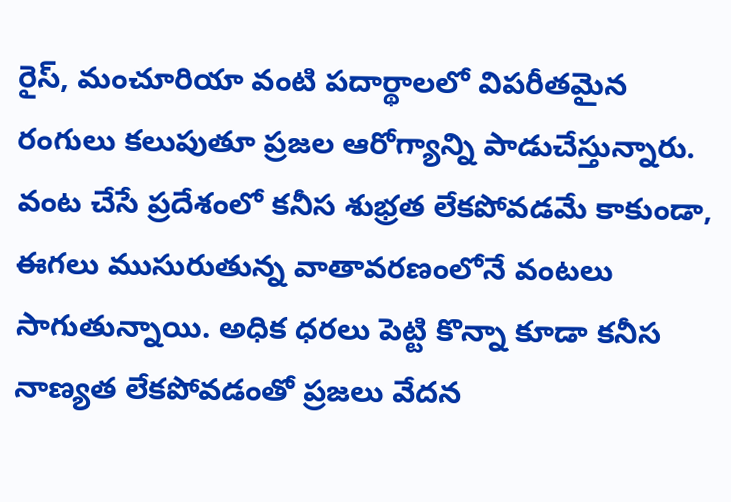రైస్, మంచూరియా వంటి పదార్థాలలో విపరీతమైన రంగులు కలుపుతూ ప్రజల ఆరోగ్యాన్ని పాడుచేస్తున్నారు. వంట చేసే ప్రదేశంలో కనీస శుభ్రత లేకపోవడమే కాకుండా, ఈగలు ముసురుతున్న వాతావరణంలోనే వంటలు సాగుతున్నాయి. అధిక ధరలు పెట్టి కొన్నా కూడా కనీస నాణ్యత లేకపోవడంతో ప్రజలు వేదన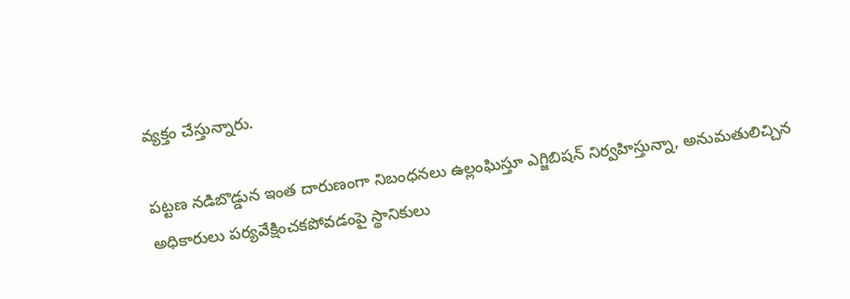వ్యక్తం చేస్తున్నారు.

పట్టణ నడిబొడ్డున ఇంత దారుణంగా నిబంధనలు ఉల్లంఘిస్తూ ఎగ్జిబిషన్ నిర్వహిస్తున్నా, అనుమతులిచ్చిన అధికారులు పర్యవేక్షించకపోవడంపై స్థానికులు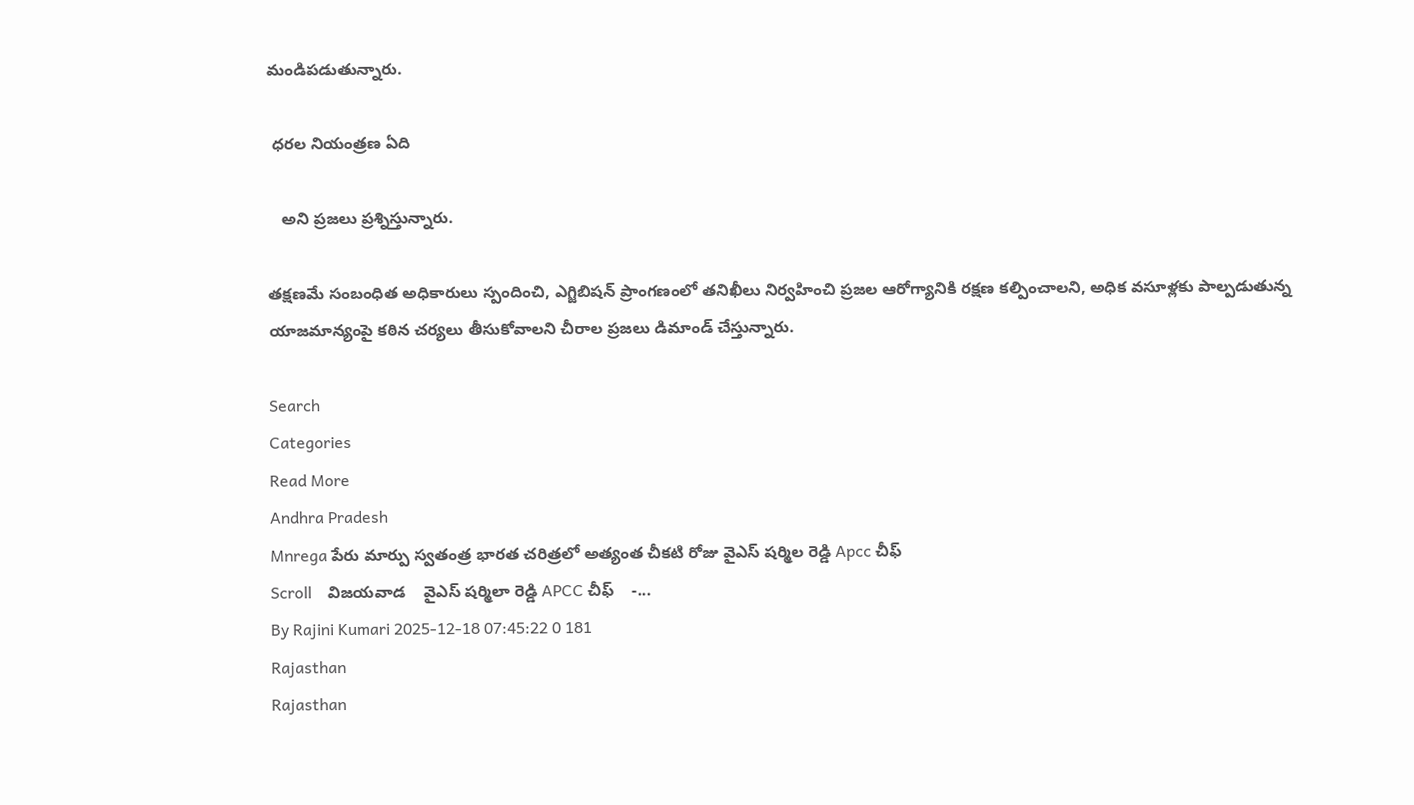మండిపడుతున్నారు.

 ధరల నియంత్రణ ఏది

   అని ప్రజలు ప్రశ్నిస్తున్నారు.

తక్షణమే సంబంధిత అధికారులు స్పందించి, ఎగ్జిబిషన్ ప్రాంగణంలో తనిఖీలు నిర్వహించి ప్రజల ఆరోగ్యానికి రక్షణ కల్పించాలని, అధిక వసూళ్లకు పాల్పడుతున్న యాజమాన్యంపై కఠిన చర్యలు తీసుకోవాలని చీరాల ప్రజలు డిమాండ్ చేస్తున్నారు.

Search
Categories
Read More
Andhra Pradesh
Mnrega పేరు మార్పు స్వతంత్ర భారత చరిత్రలో అత్యంత చీకటి రోజు వైఎస్ షర్మిల రెడ్డి Apcc చీఫ్
Scroll    విజయవాడ    వైఎస్ షర్మిలా రెడ్డి APCC చీఫ్    -...
By Rajini Kumari 2025-12-18 07:45:22 0 181
Rajasthan
Rajasthan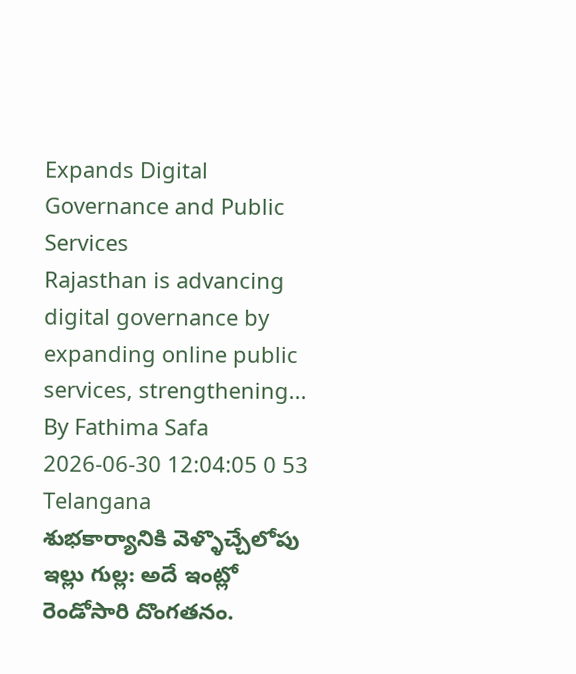Expands Digital Governance and Public Services
Rajasthan is advancing digital governance by expanding online public services, strengthening...
By Fathima Safa 2026-06-30 12:04:05 0 53
Telangana
శుభకార్యానికి వెళ్ళొచ్చేలోపు ఇల్లు గుల్ల: అదే ఇంట్లో రెండోసారి దొంగతనం.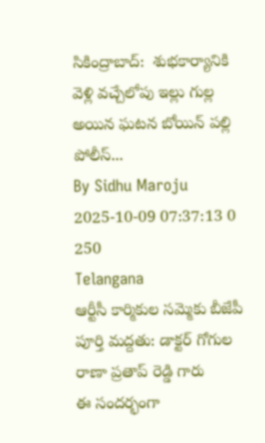సికింద్రాబాద్:  శుభకార్యానికి వెళ్లి వచ్చేలోపు ఇల్లు గుల్ల అయిన ఘటన బోయిన్ పల్లి పోలీస్...
By Sidhu Maroju 2025-10-09 07:37:13 0 250
Telangana
ఆర్టీసీ కార్మికుల సమ్మెకు బీజేపీ పూర్తి మద్దతు: డాక్టర్ గోగుల రాణా ప్రతాప్ రెడ్డి గారు
ఈ సందర్భంగా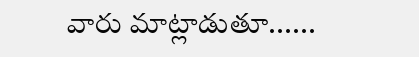వారు మాట్లాడుతూ......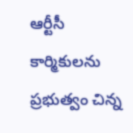ఆర్టీసీ కార్మికులను ప్రభుత్వం చిన్న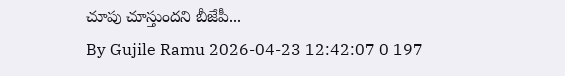చూపు చూస్తుందని బీజేపీ...
By Gujile Ramu 2026-04-23 12:42:07 0 197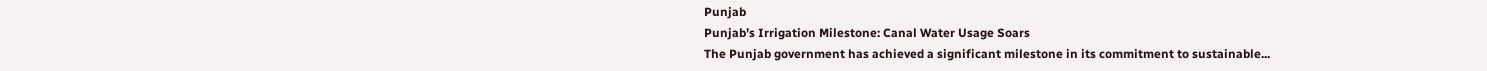Punjab
Punjab’s Irrigation Milestone: Canal Water Usage Soars
The Punjab government has achieved a significant milestone in its commitment to sustainable...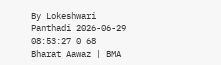By Lokeshwari Panthadi 2026-06-29 08:53:27 0 68
Bharat Aawaz | BMA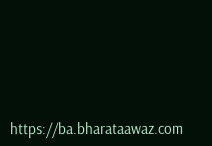https://ba.bharataawaz.com